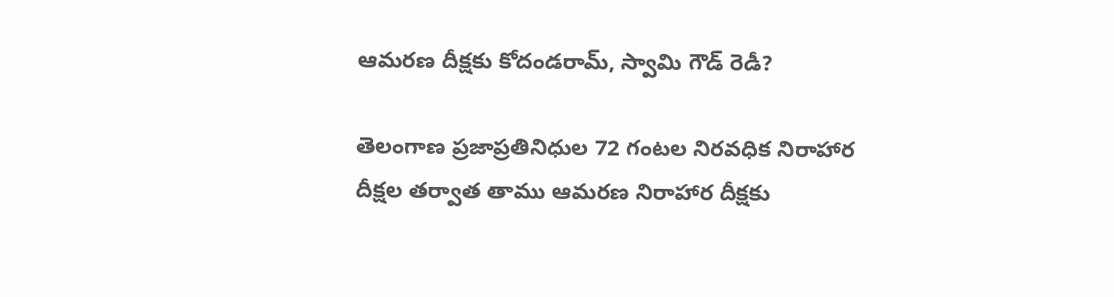ఆమరణ దీక్షకు కోదండరామ్, స్వామి గౌడ్ రెడీ?

తెలంగాణ ప్రజాప్రతినిధుల 72 గంటల నిరవధిక నిరాహార దీక్షల తర్వాత తాము ఆమరణ నిరాహార దీక్షకు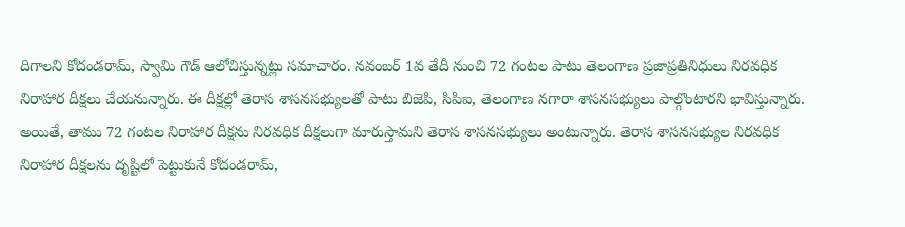దిగాలని కోదండరామ్, స్వామి గౌడ్ ఆలోచిస్తున్నట్లు సమాచారం. నవంబర్ 1వ తేదీ నుంచి 72 గంటల పాటు తెలంగాణ ప్రజాప్రతినిధులు నిరవధిక నిరాహార దీక్షలు చేయనున్నారు. ఈ దీక్షల్లో తెరాస శాసనసభ్యులతో పాటు బిజెపి, సిపిఐ, తెలంగాణ నగారా శాసనసభ్యులు పాల్గొంటారని భావిస్తున్నారు. అయితే, తాము 72 గంటల నిరాహార దీక్షను నిరవధిక దీక్షలుగా మారుస్తామని తెరాస శాసనసభ్యులు అంటున్నారు. తెరాస శాసనసభ్యుల నిరవధిక నిరాహార దీక్షలను దృష్టిలో పెట్టుకునే కోదండరామ్,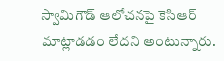స్వామిగౌడ్ ఆలోచనపై కెసిఆర్ మాట్లాడడం లేదని అంటున్నారు.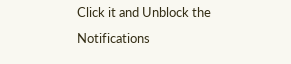Click it and Unblock the Notifications